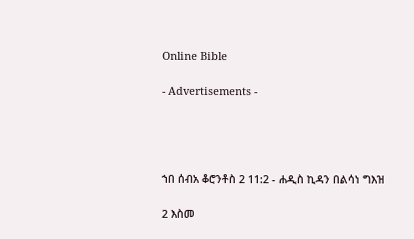Online Bible

- Advertisements -




ኀበ ሰብአ ቆሮንቶስ 2 11:2 - ሐዲስ ኪዳን በልሳነ ግእዝ

2 እስመ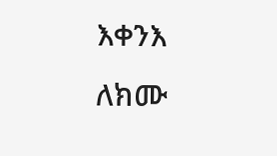እቀንእ ለክሙ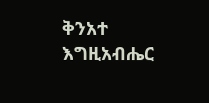ቅንአተ እግዚአብሔር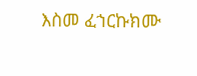እስመ ፈኀርኩክሙ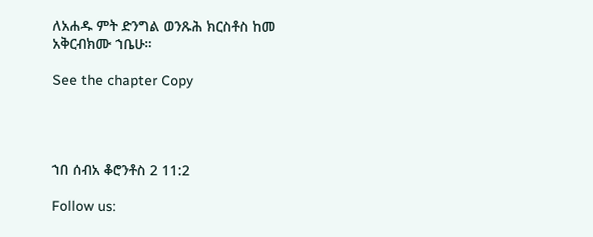ለአሐዱ ምት ድንግል ወንጹሕ ክርስቶስ ከመ አቅርብክሙ ኀቤሁ።

See the chapter Copy




ኀበ ሰብአ ቆሮንቶስ 2 11:2

Follow us: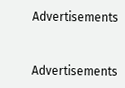Advertisements


Advertisements